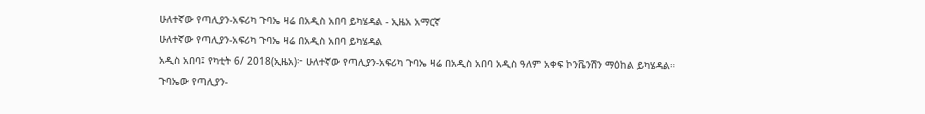ሁለተኛው የጣሊያን-አፍሪካ ጉባኤ ዛሬ በአዲስ አበባ ይካሄዳል - ኢዜአ አማርኛ
ሁለተኛው የጣሊያን-አፍሪካ ጉባኤ ዛሬ በአዲስ አበባ ይካሄዳል
አዲስ አበባ፤ የካቲት 6/ 2018(ኢዜአ)፦ ሁለተኛው የጣሊያን-አፍሪካ ጉባኤ ዛሬ በአዲስ አበባ አዲስ ዓለም አቀፍ ኮንቬንሽን ማዕከል ይካሄዳል።
ጉባኤው የጣሊያን-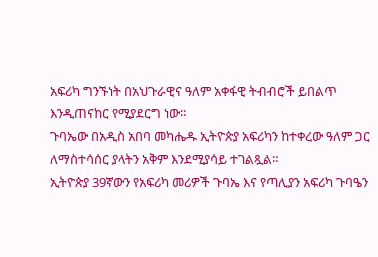አፍሪካ ግንኙነት በአህጉራዊና ዓለም አቀፋዊ ትብብሮች ይበልጥ እንዲጠናከር የሚያደርግ ነው፡፡
ጉባኤው በአዲስ አበባ መካሔዱ ኢትዮጵያ አፍሪካን ከተቀረው ዓለም ጋር ለማስተሳሰር ያላትን አቅም እንደሚያሳይ ተገልጿል።
ኢትዮጵያ 39ኛውን የአፍሪካ መሪዎች ጉባኤ እና የጣሊያን አፍሪካ ጉባዔን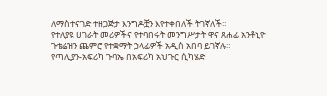ለማስተናገድ ተዘጋጅታ እንግዶቿን እየተቀበለች ትገኛለች።
የተለያዩ ሀገራት መሪዎችና የተባበሩት መንግሥታት ዋና ጸሐፊ አንቶኒዮ ጉቴሬዝን ጨምሮ የተቋማት ኃላፊዎች አዲስ አበባ ይገኛሉ።
የጣሊያን-አፍሪካ ጉባኤ በአፍሪካ አህጉር ሲካሄድ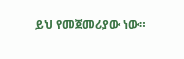ይህ የመጀመሪያው ነው።